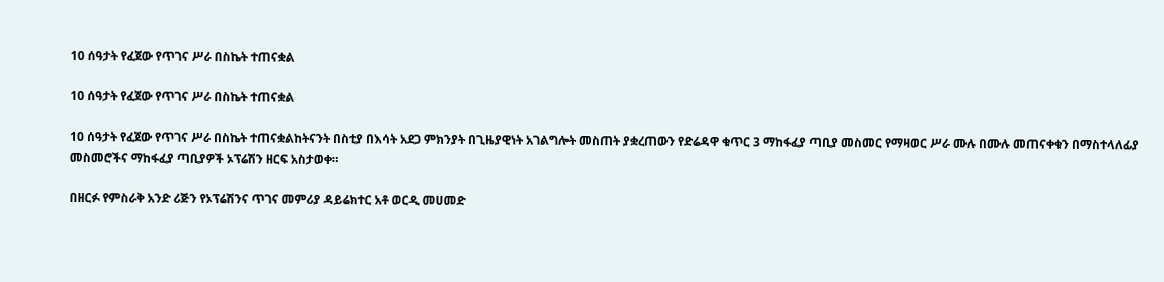10 ሰዓታት የፈጀው የጥገና ሥራ በስኬት ተጠናቋል

10 ሰዓታት የፈጀው የጥገና ሥራ በስኬት ተጠናቋል

10 ሰዓታት የፈጀው የጥገና ሥራ በስኬት ተጠናቋልከትናንት በስቲያ በእሳት አደጋ ምክንያት በጊዜያዊነት አገልግሎት መስጠት ያቋረጠውን የድሬዳዋ ቁጥር 3 ማከፋፈያ ጣቢያ መስመር የማዛወር ሥራ ሙሉ በሙሉ መጠናቀቁን በማስተላለፊያ መስመሮችና ማከፋፈያ ጣቢያዎች ኦፕሬሽን ዘርፍ አስታወቀ።

በዘርፉ የምስራቅ አንድ ሪጅን የኦፕሬሽንና ጥገና መምሪያ ዳይሬክተር አቶ ወርዲ መሀመድ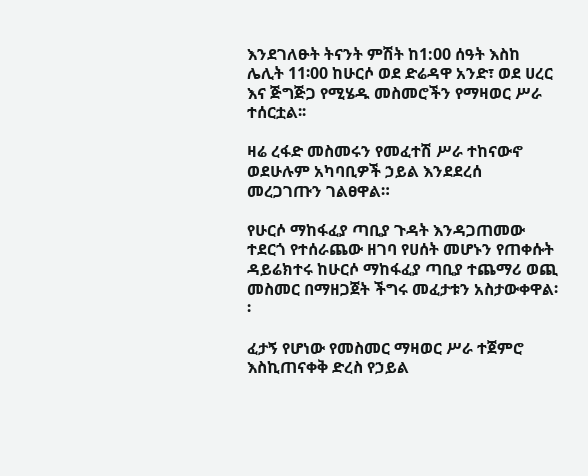እንደገለፁት ትናንት ምሽት ከ1:00 ሰዓት እስከ ሌሊት 11፡00 ከሁርሶ ወደ ድሬዳዋ አንድ፣ ወደ ሀረር እና ጅግጅጋ የሚሄዱ መስመሮችን የማዛወር ሥራ ተሰርቷል፡፡

ዛሬ ረፋድ መስመሩን የመፈተሽ ሥራ ተከናውኖ ወደሁሉም አካባቢዎች ኃይል እንደደረሰ መረጋገጡን ገልፀዋል።

የሁርሶ ማከፋፈያ ጣቢያ ጉዳት እንዳጋጠመው ተደርጎ የተሰራጨው ዘገባ የሀሰት መሆኑን የጠቀሱት ዳይሬክተሩ ከሁርሶ ማከፋፈያ ጣቢያ ተጨማሪ ወጪ መስመር በማዘጋጀት ችግሩ መፈታቱን አስታውቀዋል፡፡

ፈታኝ የሆነው የመስመር ማዛወር ሥራ ተጀምሮ እስኪጠናቀቅ ድረስ የኃይል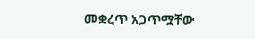መቋረጥ አጋጥሟቸው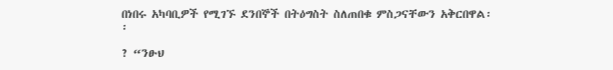በነበሩ አካባቢዎች የሚገኙ ደንበኞች በትዕግስት ስለጠበቁ ምስጋናቸውን አቅርበዋል፡፡

? “ንፁህ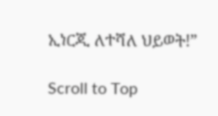ኢነርጂ ለተሻለ ህይወት!”

Scroll to Top